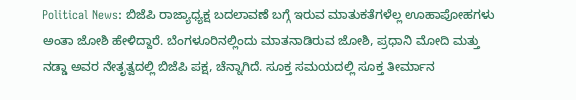Political News: ಬಿಜೆಪಿ ರಾಜ್ಯಾಧ್ಯಕ್ಷ ಬದಲಾವಣೆ ಬಗ್ಗೆ ಇರುವ ಮಾತುಕತೆಗಳೆಲ್ಲ ಊಹಾಪೋಹಗಳು ಅಂತಾ ಜೋಶಿ ಹೇಳಿದ್ದಾರೆ. ಬೆಂಗಳೂರಿನಲ್ಲಿಂದು ಮಾತನಾಡಿರುವ ಜೋಶಿ, ಪ್ರಧಾನಿ ಮೋದಿ ಮತ್ತು ನಡ್ಡಾ ಅವರ ನೇತೃತ್ವದಲ್ಲಿ ಬಿಜೆಪಿ ಪಕ್ಷ, ಚೆನ್ನಾಗಿದೆ. ಸೂಕ್ತ ಸಮಯದಲ್ಲಿ ಸೂಕ್ತ ತೀರ್ಮಾನ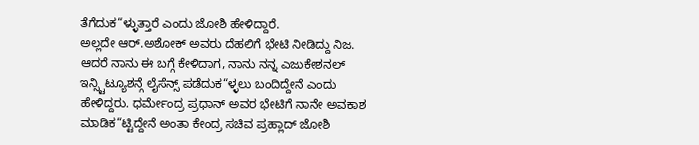ತೆಗೆದುಕ“ಳ್ಳುತ್ತಾರೆ ಎಂದು ಜೋಶಿ ಹೇಳಿದ್ದಾರೆ.
ಅಲ್ಲದೇ ಆರ್.ಅಶೋಕ್ ಅವರು ದೆಹಲಿಗೆ ಭೇಟಿ ನೀಡಿದ್ದು ನಿಜ. ಆದರೆ ನಾನು ಈ ಬಗ್ಗೆ ಕೇಳಿದಾಗ, ನಾನು ನನ್ನ ಎಜುಕೇಶನಲ್ ಇನ್ಸ್ಟಿಟ್ಯೂಶನ್ಗೆ ಲೈಸೆನ್ಸ್ ಪಡೆದುಕ“ಳ್ಳಲು ಬಂದಿದ್ದೇನೆ ಎಂದು ಹೇಳಿದ್ದರು. ಧರ್ಮೇಂದ್ರ ಪ್ರಧಾನ್ ಅವರ ಭೇಟಿಗೆ ನಾನೇ ಅವಕಾಶ ಮಾಡಿಕ“ಟ್ಟಿದ್ದೇನೆ ಅಂತಾ ಕೇಂದ್ರ ಸಚಿವ ಪ್ರಹ್ಲಾದ್ ಜೋಶಿ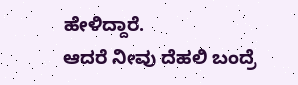ಹೇಳಿದ್ದಾರೆ.
ಆದರೆ ನೀವು ದೆಹಲಿ ಬಂದ್ರೆ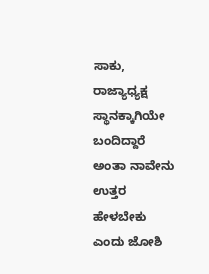ಸಾಕು, ರಾಜ್ಯಾಧ್ಯಕ್ಷ ಸ್ಥಾನಕ್ಕಾಗಿಯೇ ಬಂದಿದ್ದಾರೆ ಅಂತಾ ನಾವೇನು ಉತ್ತರ ಹೇಳಬೇಕು ಎಂದು ಜೋಶಿ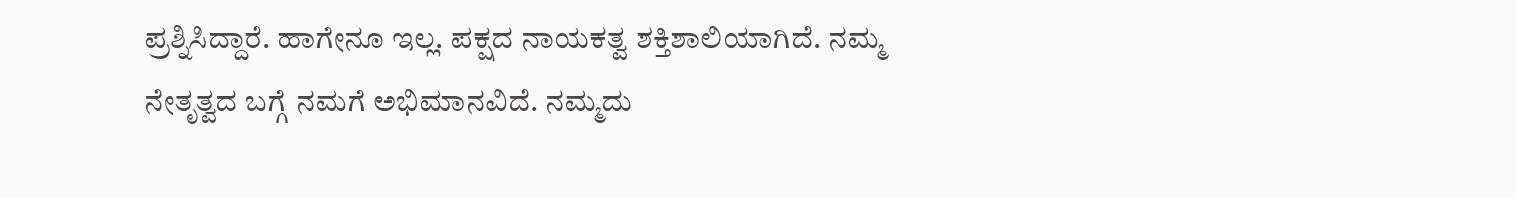ಪ್ರಶ್ನಿಸಿದ್ದಾರೆ. ಹಾಗೇನೂ ಇಲ್ಲ. ಪಕ್ಷದ ನಾಯಕತ್ವ ಶಕ್ತಿಶಾಲಿಯಾಗಿದೆ. ನಮ್ಮ ನೇತೃತ್ವದ ಬಗ್ಗೆ ನಮಗೆ ಅಭಿಮಾನವಿದೆ. ನಮ್ಮದು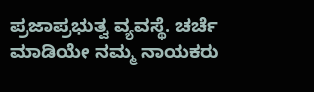ಪ್ರಜಾಪ್ರಭುತ್ವ ವ್ಯವಸ್ಥೆ. ಚರ್ಚೆ ಮಾಡಿಯೇ ನಮ್ಮ ನಾಯಕರು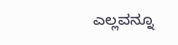ಎಲ್ಲವನ್ನೂ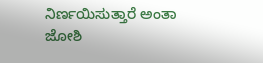ನಿರ್ಣಯಿಸುತ್ತಾರೆ ಅಂತಾ ಜೋಶಿ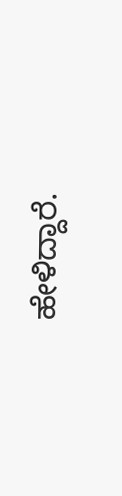ಹೇಳಿದ್ದಾರೆ.